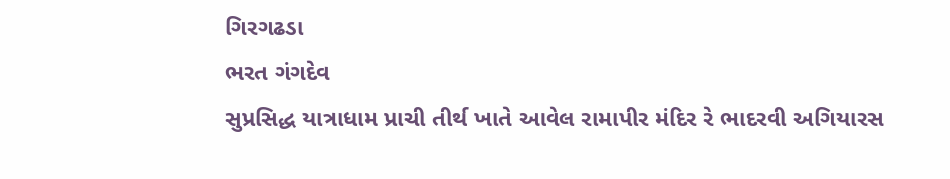ગિરગઢડા
ભરત ગંગદેવ
સુપ્રસિદ્ધ યાત્રાધામ પ્રાચી તીર્થ ખાતે આવેલ રામાપીર મંદિર રે ભાદરવી અગિયારસ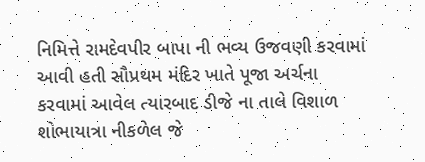નિમિત્તે રામદેવપીર બાપા ની ભવ્ય ઉજવણી કરવામાં આવી હતી સૌપ્રથમ મંદિર ખાતે પૂજા અર્ચના કરવામાં આવેલ ત્યારબાદ ડીજે ના તાલે વિશાળ શોભાયાત્રા નીકળેલ જે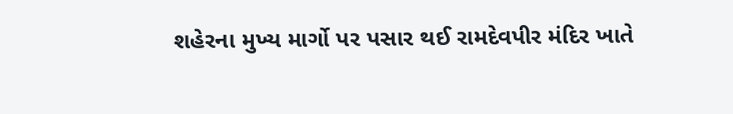શહેરના મુખ્ય માર્ગો પર પસાર થઈ રામદેવપીર મંદિર ખાતે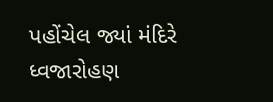પહોંચેલ જ્યાં મંદિરે ધ્વજારોહણ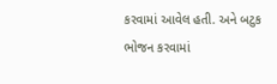કરવામાં આવેલ હતી. અને બટુક ભોજન કરવામાં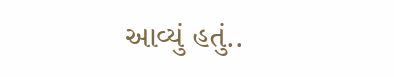આવ્યું હતું..